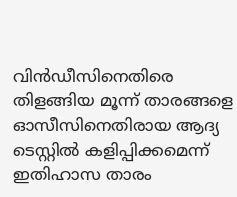വിന്‍ഡീസിനെതിരെ തിളങ്ങിയ മൂന്ന് താരങ്ങളെ ഓസീസിനെതിരായ ആദ്യ ടെസ്റ്റില്‍ കളിപ്പിക്കമെന്ന് ഇതിഹാസ താരം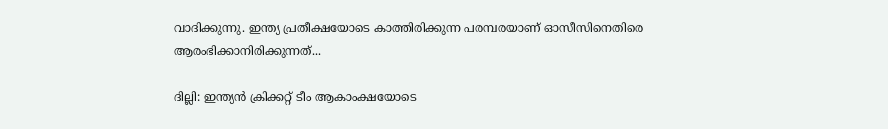വാദിക്കുന്നു. ഇന്ത്യ പ്രതീക്ഷയോടെ കാത്തിരിക്കുന്ന പരമ്പരയാണ് ഓസീസിനെതിരെ ആരംഭിക്കാനിരിക്കുന്നത്...

ദില്ലി: ഇന്ത്യന്‍ ക്രിക്കറ്റ് ടീം ആകാംക്ഷയോടെ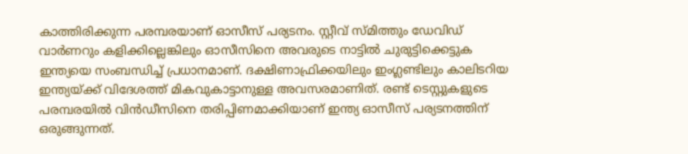കാത്തിരിക്കുന്ന പരമ്പരയാണ് ഓസീസ് പര്യടനം. സ്റ്റീവ് സ്മിത്തും ഡേവിഡ് വാര്‍ണറും കളിക്കില്ലെങ്കിലും ഓസീസിനെ അവരുടെ നാട്ടില്‍ ചുരുട്ടിക്കെട്ടുക ഇന്ത്യയെ സംബന്ധിച്ച് പ്രധാനമാണ്. ദക്ഷിണാഫ്രിക്കയിലും ഇംഗ്ലണ്ടിലും കാലിടറിയ ഇന്ത്യയ്ക്ക് വിദേശത്ത് മികവുകാട്ടാനുള്ള അവസരമാണിത്. രണ്ട് ടെസ്റ്റുകളുടെ പരമ്പരയില്‍ വിന്‍ഡീസിനെ തരിപ്പിണമാക്കിയാണ് ഇന്ത്യ ഓസീസ് പര്യടനത്തിന് ഒരുങ്ങുന്നത്.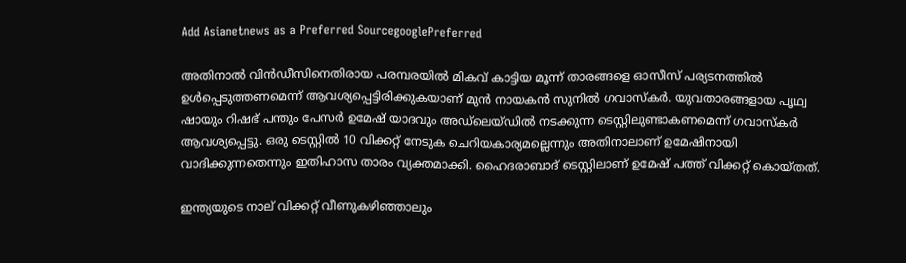Add Asianetnews as a Preferred SourcegooglePreferred

അതിനാല്‍ വിന്‍ഡീസിനെതിരായ പരമ്പരയില്‍ മികവ് കാട്ടിയ മൂന്ന് താരങ്ങളെ ഓസീസ് പര്യടനത്തില്‍ ഉള്‍പ്പെടുത്തണമെന്ന് ആവശ്യപ്പെട്ടിരിക്കുകയാണ് മുന്‍ നായകന്‍ സുനില്‍ ഗവാസ്‌കര്‍. യുവതാരങ്ങളായ പൃഥ്വ ഷായും റിഷഭ് പന്തും പേസര്‍ ഉമേഷ് യാദവും അഡ്‌ലെയ്ഡില്‍ നടക്കുന്ന ടെസ്റ്റിലുണ്ടാകണമെന്ന് ഗവാസ്കര്‍ ആവശ്യപ്പെട്ടു. ഒരു ടെസ്റ്റില്‍ 10 വിക്കറ്റ് നേടുക ചെറിയകാര്യമല്ലെന്നും അതിനാലാണ് ഉമേഷിനായി വാദിക്കുന്നതെന്നും ഇതിഹാസ താരം വ്യക്തമാക്കി. ഹൈദരാബാദ് ടെസ്റ്റിലാണ് ഉമേഷ് പത്ത് വിക്കറ്റ് കൊയ്തത്.

ഇന്ത്യയുടെ നാല് വിക്കറ്റ് വീണുകഴിഞ്ഞാലും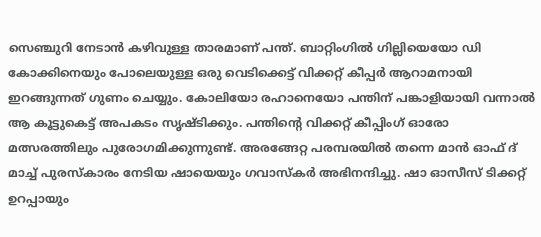സെഞ്ചുറി നേടാന്‍ കഴിവുള്ള താരമാണ് പന്ത്. ബാറ്റിംഗില്‍ ഗില്ലിയെയോ ഡി കോക്കിനെയും പോലെയുള്ള ഒരു വെടിക്കെട്ട് വിക്കറ്റ് കീപ്പര്‍ ആറാമനായി ഇറങ്ങുന്നത് ഗുണം ചെയ്യും. കോലിയോ രഹാനെയോ പന്തിന് പങ്കാളിയായി വന്നാല്‍ ആ കൂട്ടുകെട്ട് അപകടം സൃഷ്ടിക്കും. പന്തിന്‍റെ വിക്കറ്റ് കീപ്പിംഗ് ഓരോ മത്സരത്തിലും പുരോഗമിക്കുന്നുണ്ട്. അരങ്ങേറ്റ പരമ്പരയില്‍ തന്നെ മാന്‍ ഓഫ് ദ് മാച്ച് പുരസ്കാരം നേടിയ ഷായെയും ഗവാസ്‌കര്‍ അഭിനന്ദിച്ചു. ഷാ ഓസീസ് ടിക്കറ്റ് ഉറപ്പായും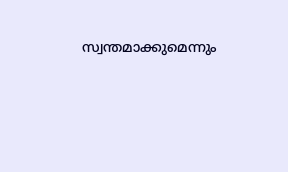സ്വന്തമാക്കുമെന്നും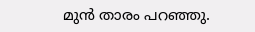മുന്‍ താരം പറഞ്ഞു.